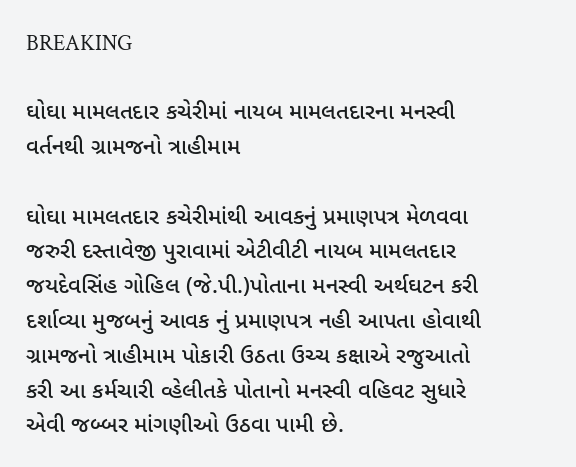BREAKING

ઘોઘા મામલતદાર કચેરીમાં નાયબ મામલતદારના મનસ્વી વર્તનથી ગ્રામજનો ત્રાહીમામ

ઘોઘા મામલતદાર કચેરીમાંથી આવકનું પ્રમાણપત્ર મેળવવા જરુરી દસ્તાવેજી પુરાવામાં એટીવીટી નાયબ મામલતદાર જયદેવસિંહ ગોહિલ (જે.પી.)પોતાના મનસ્વી અર્થઘટન કરી દર્શાવ્યા મુજબનું આવક નું પ્રમાણપત્ર નહી આપતા હોવાથી ગ્રામજનો ત્રાહીમામ પોકારી ઉઠતા ઉચ્ચ કક્ષાએ રજુઆતો કરી આ કર્મચારી વ્હેલીતકે પોતાનો મનસ્વી વહિવટ સુધારે એવી જબ્બર માંગણીઓ ઉઠવા પામી છે.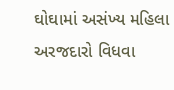ઘોઘામાં અસંખ્ય મહિલા અરજદારો વિધવા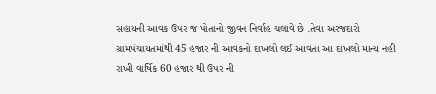સહાયની આવક ઉપર જ પોતાનો જીવન નિર્વાહ ચલાવે છે .તેવા અરજદારો ગ્રામપંચાયતમાંથી 45 હજાર ની આવકનો દાખલો લઈ આવતા આ દાખલો માન્ય નહી રાખી વાર્ષિક 60 હજાર થી ઉપર ની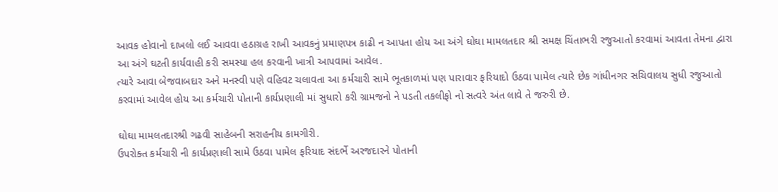આવક હોવાનો દાખલો લઈ આવવા હઠાગ્રહ રાખી આવકનું પ્રમાણપત્ર કાઢી ન આપતા હોય આ અંગે ઘોઘા મામલતદાર શ્રી સમક્ષ ચિંતાભરી રજુઆતો કરવામાં આવતા તેમના દ્વારા આ અંગે ઘટતી કાર્યવાહી કરી સમસ્યા હલ કરવાની ખાત્રી આપવામાં આવેલ.
ત્યારે આવા બેજવાબદાર અને મનસ્વી પણે વહિવટ ચલાવતા આ કર્મચારી સામે ભૂતકાળમાં પણ પારાવાર ફરિયાદો ઉઠવા પામેલ ત્યારે છેક ગાંધીનગર સચિવાલય સુધી રજુઆતો કરવામાં આવેલ હોય આ કર્મચારી પોતાની કાર્યપ્રણાલી માં સુધારો કરી ગ્રામજનો ને પડતી તકલીફો નો સત્વરે અંત લાવે તે જરુરી છે.

ઘોઘા મામલતદારશ્રી ગઢવી સાહેબની સરાહનીય કામગીરી.
ઉપરોક્ત કર્મચારી ની કાર્યપ્રણાલી સામે ઉઠવા પામેલ ફરિયાદ સંદર્ભે અરજદારને પોતાની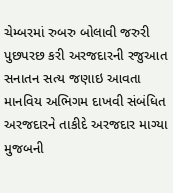ચેમ્બરમાં રુબરુ બોલાવી જરુરી પુછપરછ કરી અરજદારની રજુઆત સનાતન સત્ય જણાઇ આવતા માનવિય અભિગમ દાખવી સંબંધિત અરજદારને તાકીદે અરજદાર માગ્યા મુજબની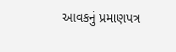આવકનું પ્રમાણપત્ર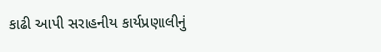કાઢી આપી સરાહનીય કાર્યપ્રણાલીનું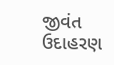જીવંત ઉદાહરણ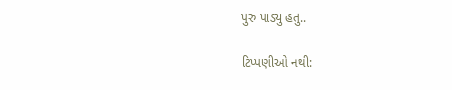પુરુ પાડ્યુ હતુ..

ટિપ્પણીઓ નથી: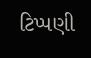ટિપ્પણી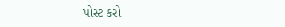પોસ્ટ કરો